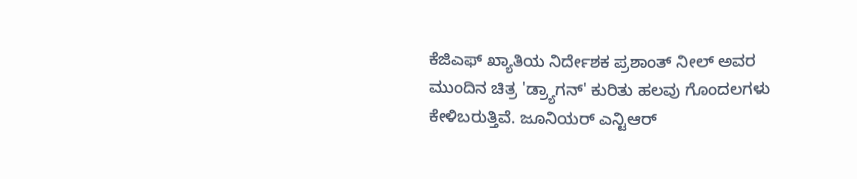ಕೆಜಿಎಫ್ ಖ್ಯಾತಿಯ ನಿರ್ದೇಶಕ ಪ್ರಶಾಂತ್ ನೀಲ್ ಅವರ ಮುಂದಿನ ಚಿತ್ರ 'ಡ್ರ್ಯಾಗನ್' ಕುರಿತು ಹಲವು ಗೊಂದಲಗಳು ಕೇಳಿಬರುತ್ತಿವೆ. ಜೂನಿಯರ್ ಎನ್ಟಿಆರ್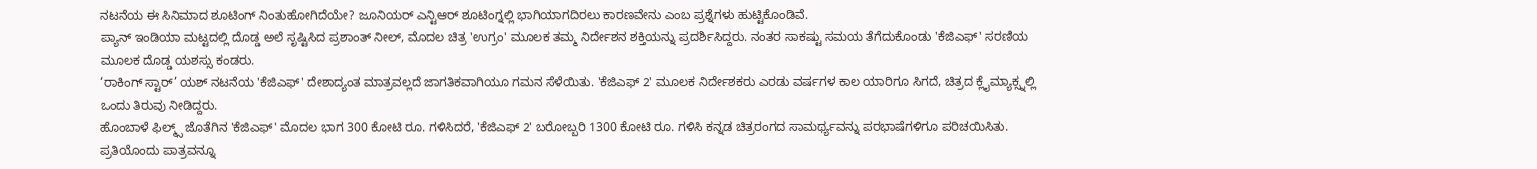ನಟನೆಯ ಈ ಸಿನಿಮಾದ ಶೂಟಿಂಗ್ ನಿಂತುಹೋಗಿದೆಯೇ? ಜೂನಿಯರ್ ಎನ್ಟಿಆರ್ ಶೂಟಿಂಗ್ನಲ್ಲಿ ಭಾಗಿಯಾಗದಿರಲು ಕಾರಣವೇನು ಎಂಬ ಪ್ರಶ್ನೆಗಳು ಹುಟ್ಟಿಕೊಂಡಿವೆ.
ಪ್ಯಾನ್ ಇಂಡಿಯಾ ಮಟ್ಟದಲ್ಲಿ ದೊಡ್ಡ ಅಲೆ ಸೃಷ್ಟಿಸಿದ ಪ್ರಶಾಂತ್ ನೀಲ್, ಮೊದಲ ಚಿತ್ರ 'ಉಗ್ರಂ' ಮೂಲಕ ತಮ್ಮ ನಿರ್ದೇಶನ ಶಕ್ತಿಯನ್ನು ಪ್ರದರ್ಶಿಸಿದ್ದರು. ನಂತರ ಸಾಕಷ್ಟು ಸಮಯ ತೆಗೆದುಕೊಂಡು 'ಕೆಜಿಎಫ್' ಸರಣಿಯ ಮೂಲಕ ದೊಡ್ಡ ಯಶಸ್ಸು ಕಂಡರು.
‘ರಾಕಿಂಗ್ ಸ್ಟಾರ್’ ಯಶ್ ನಟನೆಯ 'ಕೆಜಿಎಫ್' ದೇಶಾದ್ಯಂತ ಮಾತ್ರವಲ್ಲದೆ ಜಾಗತಿಕವಾಗಿಯೂ ಗಮನ ಸೆಳೆಯಿತು. 'ಕೆಜಿಎಫ್ 2' ಮೂಲಕ ನಿರ್ದೇಶಕರು ಎರಡು ವರ್ಷಗಳ ಕಾಲ ಯಾರಿಗೂ ಸಿಗದೆ, ಚಿತ್ರದ ಕ್ಲೈಮ್ಯಾಕ್ಸ್ನಲ್ಲಿ ಒಂದು ತಿರುವು ನೀಡಿದ್ದರು.
ಹೊಂಬಾಳೆ ಫಿಲ್ಮ್ಸ್ ಜೊತೆಗಿನ 'ಕೆಜಿಎಫ್' ಮೊದಲ ಭಾಗ 300 ಕೋಟಿ ರೂ. ಗಳಿಸಿದರೆ, 'ಕೆಜಿಎಫ್ 2' ಬರೋಬ್ಬರಿ 1300 ಕೋಟಿ ರೂ. ಗಳಿಸಿ ಕನ್ನಡ ಚಿತ್ರರಂಗದ ಸಾಮರ್ಥ್ಯವನ್ನು ಪರಭಾಷೆಗಳಿಗೂ ಪರಿಚಯಿಸಿತು. ಪ್ರತಿಯೊಂದು ಪಾತ್ರವನ್ನೂ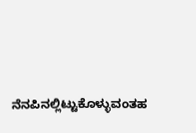ನೆನಪಿನಲ್ಲಿಟ್ಟುಕೊಳ್ಳುವಂತಹ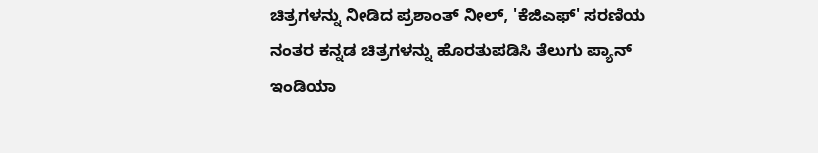ಚಿತ್ರಗಳನ್ನು ನೀಡಿದ ಪ್ರಶಾಂತ್ ನೀಲ್, 'ಕೆಜಿಎಫ್' ಸರಣಿಯ ನಂತರ ಕನ್ನಡ ಚಿತ್ರಗಳನ್ನು ಹೊರತುಪಡಿಸಿ ತೆಲುಗು ಪ್ಯಾನ್ ಇಂಡಿಯಾ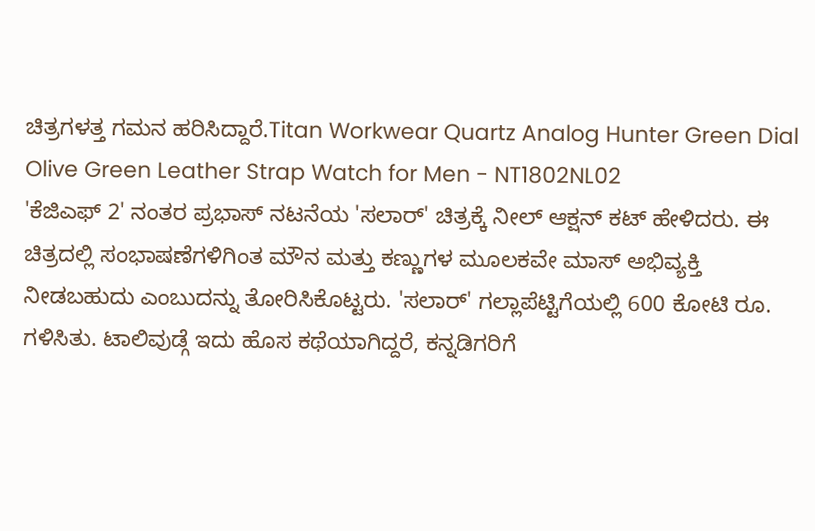ಚಿತ್ರಗಳತ್ತ ಗಮನ ಹರಿಸಿದ್ದಾರೆ.Titan Workwear Quartz Analog Hunter Green Dial Olive Green Leather Strap Watch for Men - NT1802NL02
'ಕೆಜಿಎಫ್ 2' ನಂತರ ಪ್ರಭಾಸ್ ನಟನೆಯ 'ಸಲಾರ್' ಚಿತ್ರಕ್ಕೆ ನೀಲ್ ಆಕ್ಷನ್ ಕಟ್ ಹೇಳಿದರು. ಈ ಚಿತ್ರದಲ್ಲಿ ಸಂಭಾಷಣೆಗಳಿಗಿಂತ ಮೌನ ಮತ್ತು ಕಣ್ಣುಗಳ ಮೂಲಕವೇ ಮಾಸ್ ಅಭಿವ್ಯಕ್ತಿ ನೀಡಬಹುದು ಎಂಬುದನ್ನು ತೋರಿಸಿಕೊಟ್ಟರು. 'ಸಲಾರ್' ಗಲ್ಲಾಪೆಟ್ಟಿಗೆಯಲ್ಲಿ 600 ಕೋಟಿ ರೂ. ಗಳಿಸಿತು. ಟಾಲಿವುಡ್ಗೆ ಇದು ಹೊಸ ಕಥೆಯಾಗಿದ್ದರೆ, ಕನ್ನಡಿಗರಿಗೆ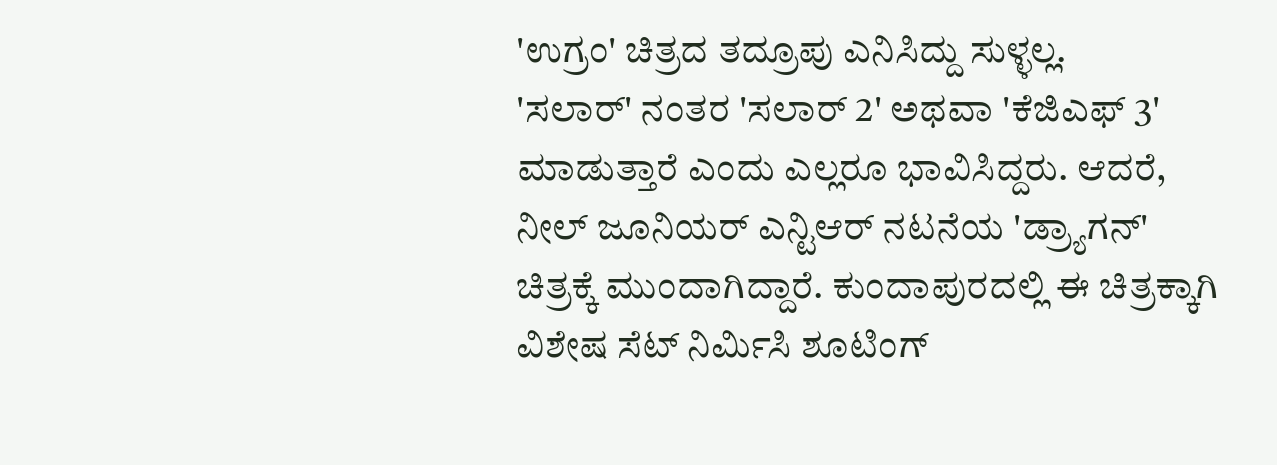'ಉಗ್ರಂ' ಚಿತ್ರದ ತದ್ರೂಪು ಎನಿಸಿದ್ದು ಸುಳ್ಳಲ್ಲ.
'ಸಲಾರ್' ನಂತರ 'ಸಲಾರ್ 2' ಅಥವಾ 'ಕೆಜಿಎಫ್ 3' ಮಾಡುತ್ತಾರೆ ಎಂದು ಎಲ್ಲರೂ ಭಾವಿಸಿದ್ದರು. ಆದರೆ, ನೀಲ್ ಜೂನಿಯರ್ ಎನ್ಟಿಆರ್ ನಟನೆಯ 'ಡ್ರ್ಯಾಗನ್' ಚಿತ್ರಕ್ಕೆ ಮುಂದಾಗಿದ್ದಾರೆ. ಕುಂದಾಪುರದಲ್ಲಿ ಈ ಚಿತ್ರಕ್ಕಾಗಿ ವಿಶೇಷ ಸೆಟ್ ನಿರ್ಮಿಸಿ ಶೂಟಿಂಗ್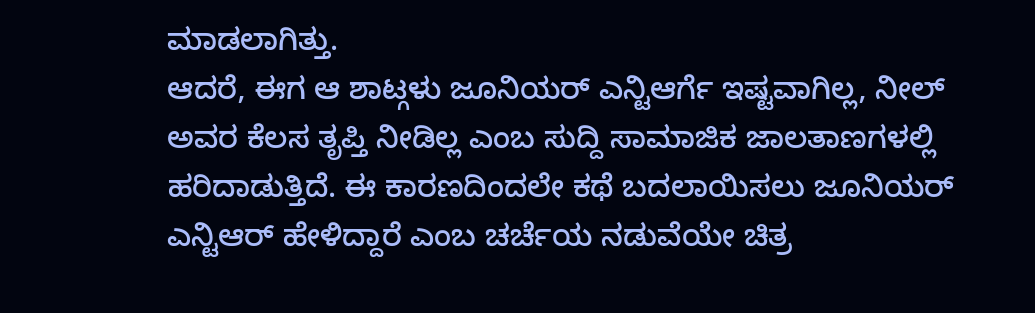ಮಾಡಲಾಗಿತ್ತು.
ಆದರೆ, ಈಗ ಆ ಶಾಟ್ಗಳು ಜೂನಿಯರ್ ಎನ್ಟಿಆರ್ಗೆ ಇಷ್ಟವಾಗಿಲ್ಲ, ನೀಲ್ ಅವರ ಕೆಲಸ ತೃಪ್ತಿ ನೀಡಿಲ್ಲ ಎಂಬ ಸುದ್ದಿ ಸಾಮಾಜಿಕ ಜಾಲತಾಣಗಳಲ್ಲಿ ಹರಿದಾಡುತ್ತಿದೆ. ಈ ಕಾರಣದಿಂದಲೇ ಕಥೆ ಬದಲಾಯಿಸಲು ಜೂನಿಯರ್ ಎನ್ಟಿಆರ್ ಹೇಳಿದ್ದಾರೆ ಎಂಬ ಚರ್ಚೆಯ ನಡುವೆಯೇ ಚಿತ್ರ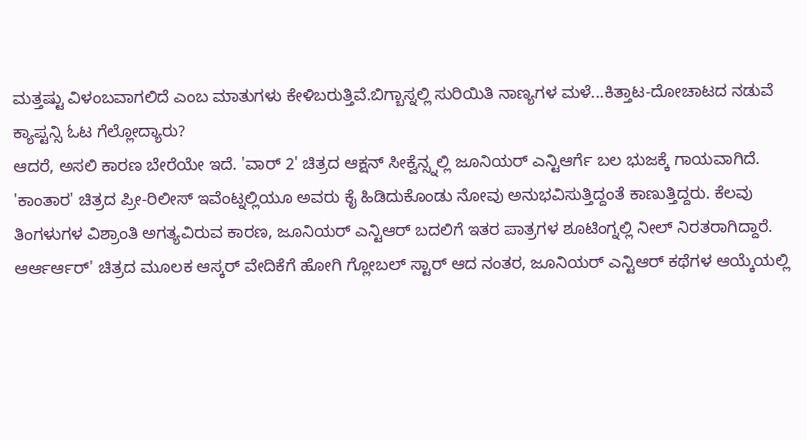ಮತ್ತಷ್ಟು ವಿಳಂಬವಾಗಲಿದೆ ಎಂಬ ಮಾತುಗಳು ಕೇಳಿಬರುತ್ತಿವೆ.ಬಿಗ್ಬಾಸ್ನಲ್ಲಿ ಸುರಿಯಿತಿ ನಾಣ್ಯಗಳ ಮಳೆ...ಕಿತ್ತಾಟ-ದೋಚಾಟದ ನಡುವೆ ಕ್ಯಾಪ್ಟನ್ಸಿ ಓಟ ಗೆಲ್ಲೋದ್ಯಾರು?
ಆದರೆ, ಅಸಲಿ ಕಾರಣ ಬೇರೆಯೇ ಇದೆ. 'ವಾರ್ 2' ಚಿತ್ರದ ಆಕ್ಷನ್ ಸೀಕ್ವೆನ್ಸ್ನಲ್ಲಿ ಜೂನಿಯರ್ ಎನ್ಟಿಆರ್ಗೆ ಬಲ ಭುಜಕ್ಕೆ ಗಾಯವಾಗಿದೆ. 'ಕಾಂತಾರ' ಚಿತ್ರದ ಪ್ರೀ-ರಿಲೀಸ್ ಇವೆಂಟ್ನಲ್ಲಿಯೂ ಅವರು ಕೈ ಹಿಡಿದುಕೊಂಡು ನೋವು ಅನುಭವಿಸುತ್ತಿದ್ದಂತೆ ಕಾಣುತ್ತಿದ್ದರು. ಕೆಲವು ತಿಂಗಳುಗಳ ವಿಶ್ರಾಂತಿ ಅಗತ್ಯವಿರುವ ಕಾರಣ, ಜೂನಿಯರ್ ಎನ್ಟಿಆರ್ ಬದಲಿಗೆ ಇತರ ಪಾತ್ರಗಳ ಶೂಟಿಂಗ್ನಲ್ಲಿ ನೀಲ್ ನಿರತರಾಗಿದ್ದಾರೆ.
ಆರ್ಆರ್ಆರ್' ಚಿತ್ರದ ಮೂಲಕ ಆಸ್ಕರ್ ವೇದಿಕೆಗೆ ಹೋಗಿ ಗ್ಲೋಬಲ್ ಸ್ಟಾರ್ ಆದ ನಂತರ, ಜೂನಿಯರ್ ಎನ್ಟಿಆರ್ ಕಥೆಗಳ ಆಯ್ಕೆಯಲ್ಲಿ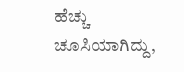ಹೆಚ್ಚು ಚೂಸಿಯಾಗಿದ್ದು,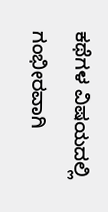ಕಥೆಗಳ ವಿಷಯದಲ್ಲಿ ಗಂಭೀರವಾಗಿ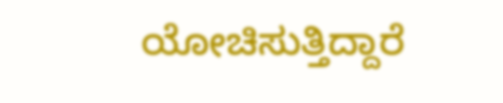ಯೋಚಿಸುತ್ತಿದ್ದಾರೆ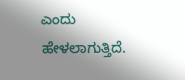ಎಂದು ಹೇಳಲಾಗುತ್ತಿದೆ.